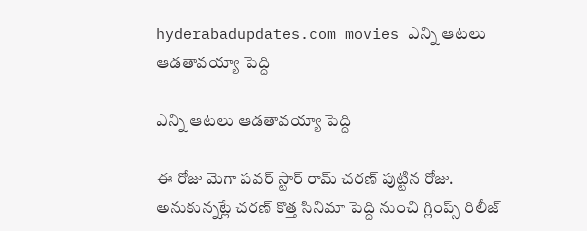hyderabadupdates.com movies ఎన్ని ఆట‌లు ఆడ‌తావ‌య్యా పెద్ది

ఎన్ని ఆట‌లు ఆడ‌తావ‌య్యా పెద్ది

ఈ రోజు మెగా ప‌వ‌ర్ స్టార్ రామ్ చ‌ర‌ణ్ పుట్టిన రోజు. అనుకున్న‌ట్లే చ‌ర‌ణ్ కొత్త సినిమా పెద్ది నుంచి గ్లింప్స్ రిలీజ్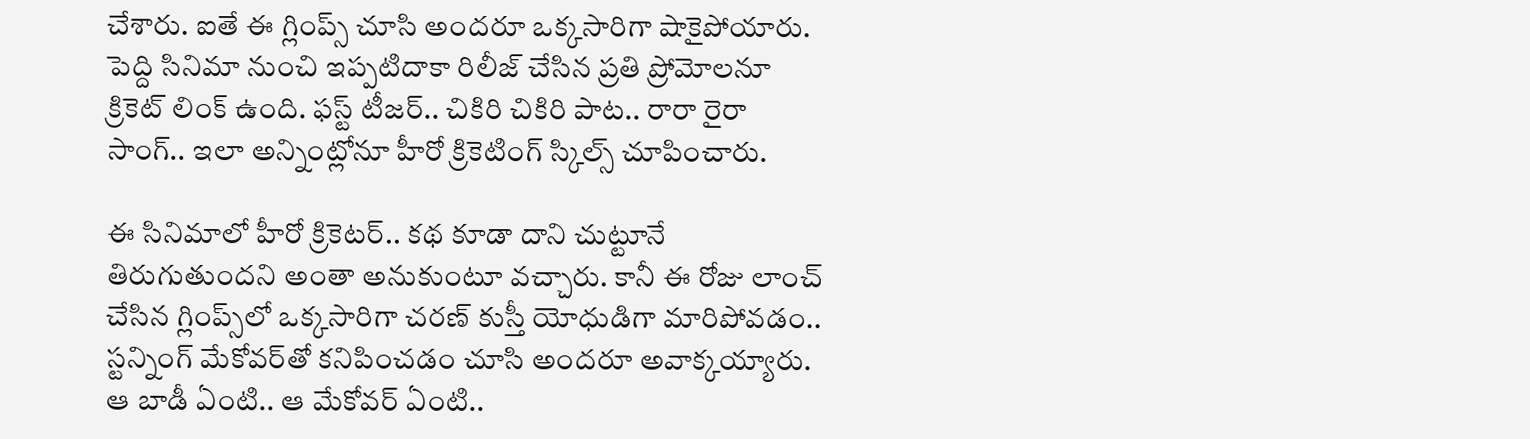చేశారు. ఐతే ఈ గ్లింప్స్ చూసి అంద‌రూ ఒక్క‌సారిగా షాకైపోయారు. పెద్ది సినిమా నుంచి ఇప్ప‌టిదాకా రిలీజ్ చేసిన ప్ర‌తి ప్రోమోల‌నూ క్రికెట్ లింక్ ఉంది. ఫ‌స్ట్ టీజ‌ర్.. చికిరి చికిరి పాట‌.. రారా రైరా సాంగ్.. ఇలా అన్నింట్లోనూ హీరో క్రికెటింగ్ స్కిల్స్ చూపించారు.

ఈ సినిమాలో హీరో క్రికెట‌ర్.. క‌థ కూడా దాని చుట్టూనే తిరుగుతుందని అంతా అనుకుంటూ వ‌చ్చారు. కానీ ఈ రోజు లాంచ్ చేసిన గ్లింప్స్‌లో ఒక్క‌సారిగా చ‌ర‌ణ్ కుస్తీ యోధుడిగా మారిపోవ‌డం.. స్ట‌న్నింగ్ మేకోవ‌ర్‌తో క‌నిపించ‌డం చూసి అంద‌రూ అవాక్క‌య్యారు. ఆ బాడీ ఏంటి.. ఆ మేకోవ‌ర్ ఏంటి..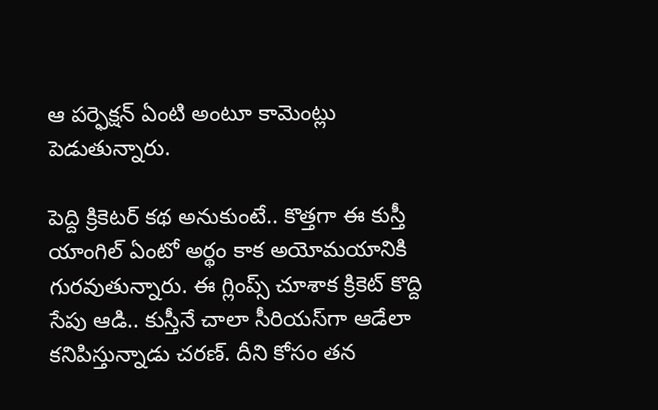ఆ ప‌ర్ఫెక్ష‌న్ ఏంటి అంటూ కామెంట్లు పెడుతున్నారు.

పెద్ది క్రికెట‌ర్ క‌థ అనుకుంటే.. కొత్త‌గా ఈ కుస్తీ యాంగిల్ ఏంటో అర్థం కాక అయోమ‌యానికి గుర‌వుతున్నారు. ఈ గ్లింప్స్ చూశాక క్రికెట్ కొద్ది సేపు ఆడి.. కుస్తీనే చాలా సీరియ‌స్‌గా ఆడేలా క‌నిపిస్తున్నాడు చ‌ర‌ణ్‌. దీని కోసం త‌న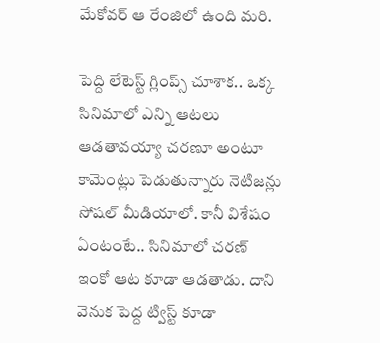మేకోవ‌ర్ ఆ రేంజిలో ఉంది మ‌రి.

పెద్ది లేటెస్ట్ గ్లింప్స్ చూశాక‌.. ఒక్క‌  సినిమాలో ఎన్ని ఆట‌లు ఆడ‌తావ‌య్యా చ‌ర‌ణూ అంటూ కామెంట్లు పెడుతున్నారు నెటిజ‌న్లు సోష‌ల్ మీడియాలో. కానీ విశేషం ఏంటంటే.. సినిమాలో చ‌ర‌ణ్ ఇంకో ఆట కూడా ఆడ‌తాడు. దాని వెనుక పెద్ద ట్విస్ట్ కూడా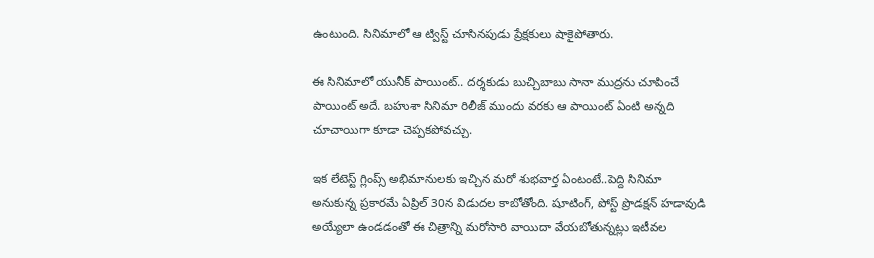ఉంటుంది. సినిమాలో ఆ ట్విస్ట్ చూసిన‌పుడు ప్రేక్ష‌కులు షాకైపోతారు.

ఈ సినిమాలో యునీక్ పాయింట్.. ద‌ర్శ‌కుడు బుచ్చిబాబు సానా ముద్ర‌ను చూపించే పాయింట్ అదే. బ‌హుశా సినిమా రిలీజ్ ముందు వ‌ర‌కు ఆ పాయింట్ ఏంటి అన్న‌ది చూచాయిగా కూడా చెప్ప‌క‌పోవ‌చ్చు.

ఇక లేటెస్ట్ గ్లింప్స్ అభిమానుల‌కు ఇచ్చిన మ‌రో శుభ‌వార్త ఏంటంటే..పెద్ది సినిమా అనుకున్న ప్ర‌కార‌మే ఏప్రిల్ 30న విడుద‌ల కాబోతోంది. షూటింగ్, పోస్ట్ ప్రొడ‌క్ష‌న్ హ‌డావుడి అయ్యేలా ఉండ‌డంతో ఈ చిత్రాన్ని మ‌రోసారి వాయిదా వేయ‌బోతున్న‌ట్లు ఇటీవ‌ల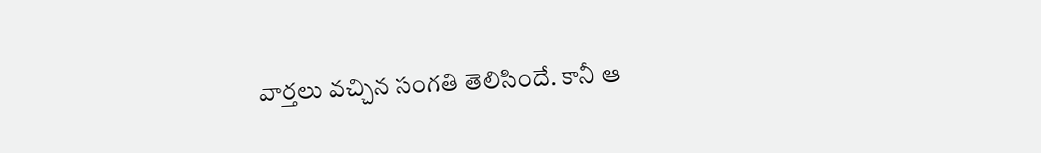వార్త‌లు వ‌చ్చిన సంగ‌తి తెలిసిందే. కానీ ఆ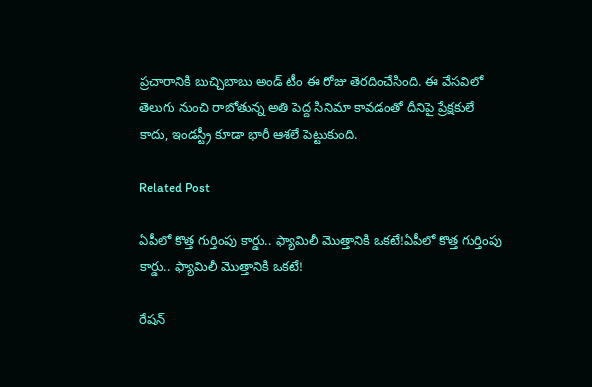ప్ర‌చారానికి బుచ్చిబాబు అండ్ టీం ఈ రోజు తెరదించేసింది. ఈ వేస‌విలో తెలుగు నుంచి రాబోతున్న అతి పెద్ద సినిమా కావ‌డంతో దీనిపై ప్రేక్ష‌కులే కాదు, ఇండ‌స్ట్రీ కూడా భారీ ఆశ‌లే పెట్టుకుంది.

Related Post

ఏపీలో కొత్త గుర్తింపు కార్డు.. ఫ్యామిలీ మొత్తానికి ఒకటే!ఏపీలో కొత్త గుర్తింపు కార్డు.. ఫ్యామిలీ మొత్తానికి ఒకటే!

రేషన్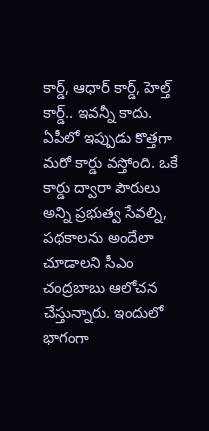కార్డ్, ఆధార్ కార్డ్, హెల్త్ కార్డ్.. ఇవన్నీ కాదు. ఏపీలో ఇప్పుడు కొత్తగా మరో కార్డు వస్తోంది. ఒకే కార్డు ద్వారా పౌరులు అన్ని ప్రభుత్వ సేవల్ని, పథకాలను అందేలా చూడాలని సీఎం చంద్రబాబు ఆలోచన చేస్తున్నారు. ఇందులో భాగంగా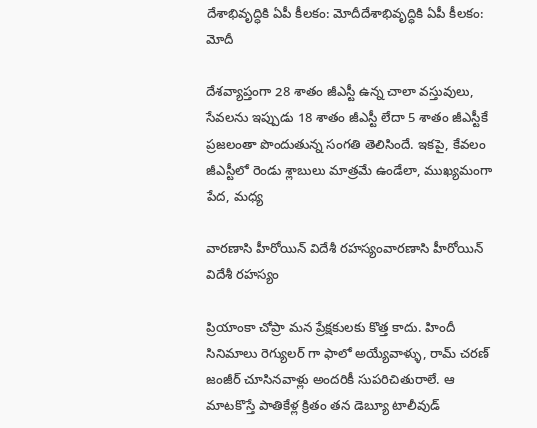దేశాభివృద్ధికి ఏపీ కీలకం: మోదీదేశాభివృద్ధికి ఏపీ కీలకం: మోదీ

దేశవ్యాప్తంగా 28 శాతం జీఎస్టీ ఉన్న చాలా వస్తువులు, సేవలను ఇప్పుడు 18 శాతం జీఎస్టీ లేదా 5 శాతం జీఎస్టీకే ప్రజలంతా పొందుతున్న సంగతి తెలిసిందే. ఇకపై, కేవలం జీఎస్టీలో రెండు శ్లాబులు మాత్రమే ఉండేలా, ముఖ్యమంగా పేద, మధ్య

వారణాసి హీరోయిన్ విదేశీ రహస్యంవారణాసి హీరోయిన్ విదేశీ రహస్యం

ప్రియాంకా చోప్రా మన ప్రేక్షకులకు కొత్త కాదు. హిందీ సినిమాలు రెగ్యులర్ గా ఫాలో అయ్యేవాళ్ళు, రామ్ చరణ్ జంజీర్ చూసినవాళ్లు అందరికీ సుపరిచితురాలే. ఆ మాటకొస్తే పాతికేళ్ల క్రితం తన డెబ్యూ టాలీవుడ్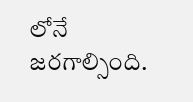లోనే జరగాల్సింది.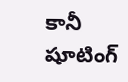కానీ షూటింగ్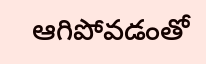ఆగిపోవడంతో